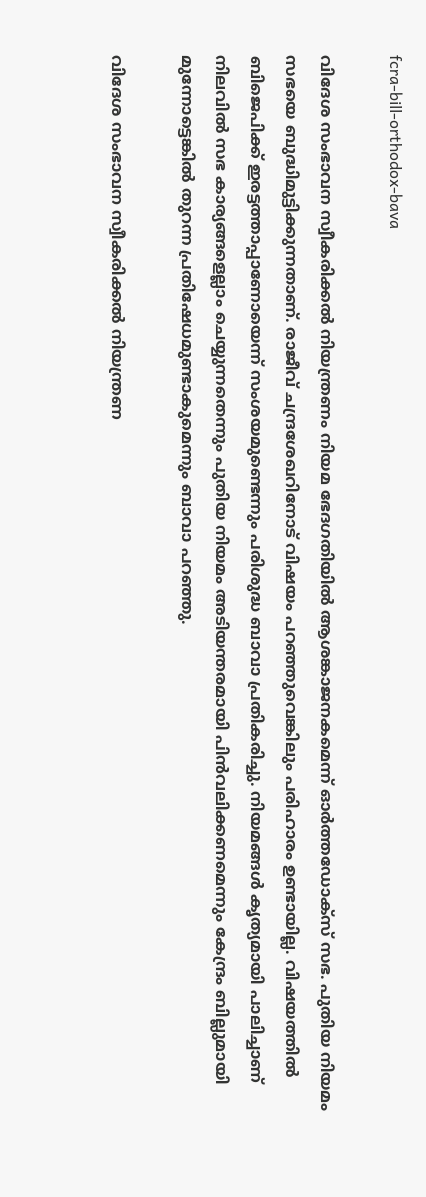fcra-bill-orthodox-bava

വിദേശ സംഭാവന സ്വീകരിക്കല്‍ നിയന്ത്രണം നിയമ ഭേദഗതിയില്‍ ആശങ്കാജനകമെന്ന് ഓര്‍ത്തഡോക്സ് സഭ. പുതിയ നിയമം സഭയെ ബുദ്ധിമുട്ടിക്കുന്നതാണ്. രാജീവ് ചന്ദ്രശേഖറിനോട് വിഷയം പറഞ്ഞുവെങ്കിലും പരിഹാരം ഉണ്ടായില്ല. വിഷയത്തില്‍ ബിജെപിക്ക് ഇരട്ടത്താപ്പാണോയെന്ന് സംശയമുണ്ടെന്നും പരിശുദ്ധ ബാവാ പ്രതികരിച്ചു. നിയമങ്ങള്‍ കൃത്യമായി പാലിച്ചാണ് നിലവില്‍ സഭ കാര്യങ്ങളെല്ലാം ചെയ്യുന്നതെന്നും പുതിയ നിയമം അടിയന്തരമായി പിന്‍വലിക്കണമെന്നും കേന്ദ്രം ബില്ലുമായി മുന്നോട്ടെങ്കില്‍ തുറന്ന പ്രതിഷേധമുണ്ടാകുമെന്നും ബാവാ പറഞ്ഞു.

വിദേശ സംഭാവന സ്വീകരിക്കല്‍ നിയന്ത്രണ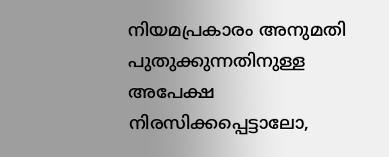നിയമപ്രകാരം അനുമതി പുതുക്കുന്നതിനുള്ള അപേക്ഷ നിരസിക്കപ്പെട്ടാലോ,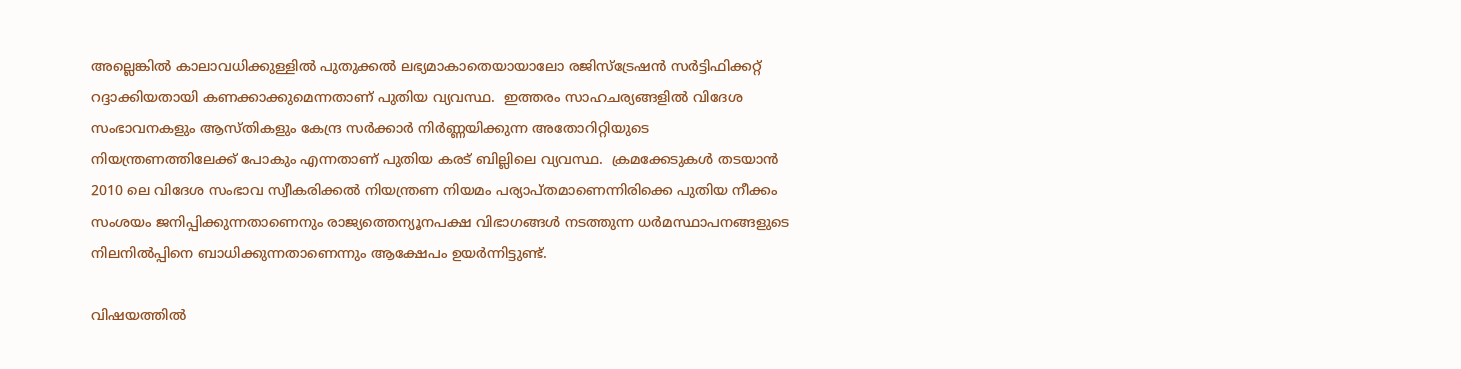അല്ലെങ്കില്‍ കാലാവധിക്കുള്ളില്‍ പുതുക്കല്‍ ലഭ്യമാകാതെയായാലോ രജിസ്ട്രേഷന്‍ സർട്ടിഫിക്കറ്റ് റദ്ദാക്കിയതായി കണക്കാക്കുമെന്നതാണ് പുതിയ വ്യവസ്ഥ.  ഇത്തരം സാഹചര്യങ്ങളില്‍ വിദേശ സംഭാവനകളും ആസ്തികളും കേന്ദ്ര സർക്കാർ നിർണ്ണയിക്കുന്ന അതോറിറ്റിയുടെ നിയന്ത്രണത്തിലേക്ക് പോകും എന്നതാണ് പുതിയ കരട് ബില്ലിലെ വ്യവസ്ഥ.  ക്രമക്കേടുകള്‍ തടയാന്‍ 2010 ലെ വിദേശ സംഭാവ സ്വീകരിക്കല്‍ നിയന്ത്രണ നിയമം പര്യാപ്തമാണെന്നിരിക്കെ പുതിയ നീക്കം സംശയം ജനിപ്പിക്കുന്നതാണെനും രാജ്യത്തെന്യൂനപക്ഷ വിഭാഗങ്ങള്‍ നടത്തുന്ന ധര്‍മസ്ഥാപനങ്ങളുടെ നിലനില്‍പ്പിനെ ബാധിക്കുന്നതാണെന്നും ആക്ഷേപം ഉയര്‍ന്നിട്ടുണ്ട്.

വിഷയത്തില്‍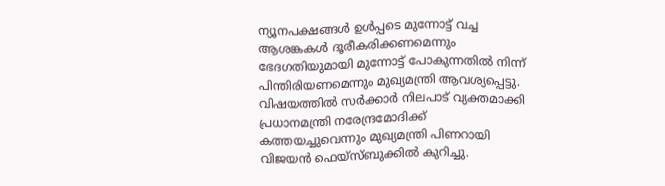ന്യൂനപക്ഷങ്ങള്‍ ഉള്‍പ്പടെ മുന്നോട്ട് വച്ച ആശങ്കകള്‍ ദൂരീകരിക്കണമെന്നും ഭേദഗതിയുമായി മുന്നോട്ട് പോകുന്നതില്‍ നിന്ന് പിന്തിരിയണമെന്നും മുഖ്യമന്ത്രി ആവശ്യപ്പെട്ടു. വിഷയത്തില്‍ സര്‍ക്കാര്‍ നിലപാട് വ്യക്തമാക്കി പ്രധാനമന്ത്രി നരേന്ദ്രമോദിക്ക് കത്തയച്ചുവെന്നും മുഖ്യമന്ത്രി പിണറായി വിജയന്‍ ഫെയ്സ്ബുക്കില്‍ കുറിച്ചു.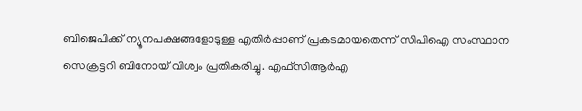ബിജെപിക്ക് ന്യൂനപക്ഷങ്ങളോടുള്ള എതിര്‍പ്പാണ് പ്രകടമായതെന്ന് സിപിഐ സംസ്ഥാന സെക്രട്ടറി ബിനോയ് വിശ്വം പ്രതികരിച്ചു. എഫ്സിആര്‍എ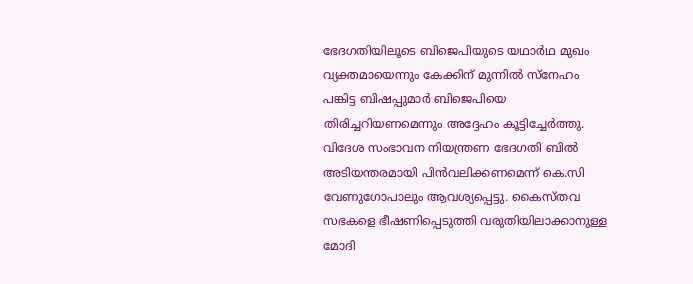ഭേദഗതിയിലൂടെ ബിജെപിയുടെ യഥാര്‍ഥ മുഖം വ്യക്തമായെന്നും കേക്കിന് മുന്നില്‍ സ്നേഹം പങ്കിട്ട ബിഷപ്പുമാര്‍ ബിജെപിയെ തിരിച്ചറിയണമെന്നും അദ്ദേഹം കൂട്ടിച്ചേര്‍ത്തു. വിദേശ സംഭാവന നിയന്ത്രണ ഭേദഗതി ബില്‍ അടിയന്തരമായി പിന്‍വലിക്കണമെന്ന് കെ.സി വേണുഗോപാലും ആവശ്യപ്പെട്ടു. കൈസ്തവ സഭകളെ ഭീഷണിപ്പെടുത്തി വരുതിയിലാക്കാനുള്ള മോദി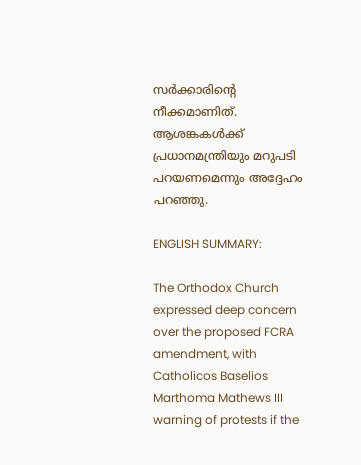സര്‍ക്കാരിന്റെ നീക്കമാണിത്.  ആശങ്കകള്‍ക്ക്  പ്രധാനമന്ത്രിയും മറുപടി പറയണമെന്നും അദ്ദേഹം പറഞ്ഞു.

ENGLISH SUMMARY:

The Orthodox Church expressed deep concern over the proposed FCRA amendment, with Catholicos Baselios Marthoma Mathews III warning of protests if the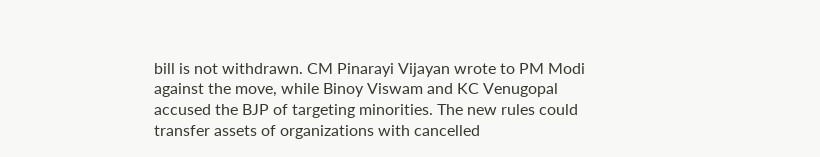bill is not withdrawn. CM Pinarayi Vijayan wrote to PM Modi against the move, while Binoy Viswam and KC Venugopal accused the BJP of targeting minorities. The new rules could transfer assets of organizations with cancelled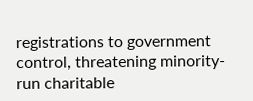registrations to government control, threatening minority-run charitable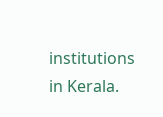institutions in Kerala.